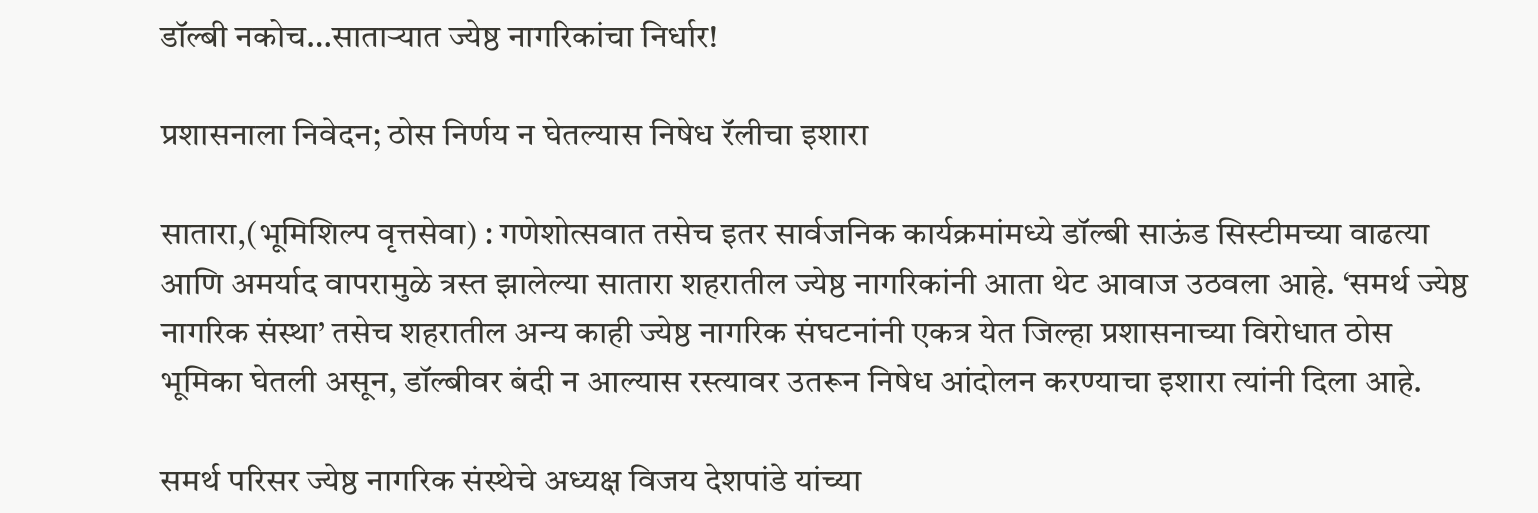डॉल्बी नकोच…साताऱ्यात ज्येष्ठ नागरिकांचा निर्धार!

प्रशासनाला निवेदन; ठोस निर्णय न घेतल्यास निषेध रॅलीचा इशारा

सातारा,(भूमिशिल्प वृत्तसेवा) : गणेशोत्सवात तसेच इतर सार्वजनिक कार्यक्रमांमध्ये डॉल्बी साऊंड सिस्टीमच्या वाढत्या आणि अमर्याद वापरामुळे त्रस्त झालेल्या सातारा शहरातील ज्येष्ठ नागरिकांनी आता थेट आवाज उठवला आहे. ‘समर्थ ज्येष्ठ नागरिक संस्था’ तसेच शहरातील अन्य काही ज्येष्ठ नागरिक संघटनांनी एकत्र येत जिल्हा प्रशासनाच्या विरोधात ठोस भूमिका घेतली असून, डॉल्बीवर बंदी न आल्यास रस्त्यावर उतरून निषेध आंदोलन करण्याचा इशारा त्यांनी दिला आहे.

समर्थ परिसर ज्येष्ठ नागरिक संस्थेचे अध्यक्ष विजय देशपांडे यांच्या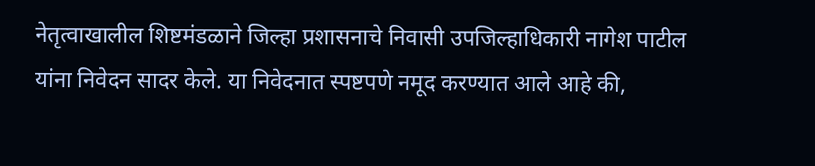नेतृत्वाखालील शिष्टमंडळाने जिल्हा प्रशासनाचे निवासी उपजिल्हाधिकारी नागेश पाटील यांना निवेदन सादर केले. या निवेदनात स्पष्टपणे नमूद करण्यात आले आहे की,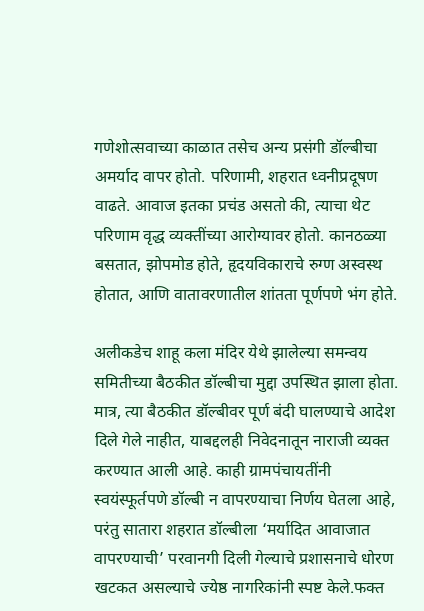गणेशोत्सवाच्या काळात तसेच अन्य प्रसंगी डॉल्बीचा अमर्याद वापर होतो. परिणामी, शहरात ध्वनीप्रदूषण वाढते. आवाज इतका प्रचंड असतो की, त्याचा थेट परिणाम वृद्ध व्यक्तींच्या आरोग्यावर होतो. कानठळ्या बसतात, झोपमोड होते, हृदयविकाराचे रुग्ण अस्वस्थ होतात, आणि वातावरणातील शांतता पूर्णपणे भंग होते.

अलीकडेच शाहू कला मंदिर येथे झालेल्या समन्वय समितीच्या बैठकीत डॉल्बीचा मुद्दा उपस्थित झाला होता. मात्र, त्या बैठकीत डॉल्बीवर पूर्ण बंदी घालण्याचे आदेश दिले गेले नाहीत, याबद्दलही निवेदनातून नाराजी व्यक्त करण्यात आली आहे. काही ग्रामपंचायतींनी स्वयंस्फूर्तपणे डॉल्बी न वापरण्याचा निर्णय घेतला आहे, परंतु सातारा शहरात डॉल्बीला ‘मर्यादित आवाजात वापरण्याची’ परवानगी दिली गेल्याचे प्रशासनाचे धोरण खटकत असल्याचे ज्येष्ठ नागरिकांनी स्पष्ट केले.फक्त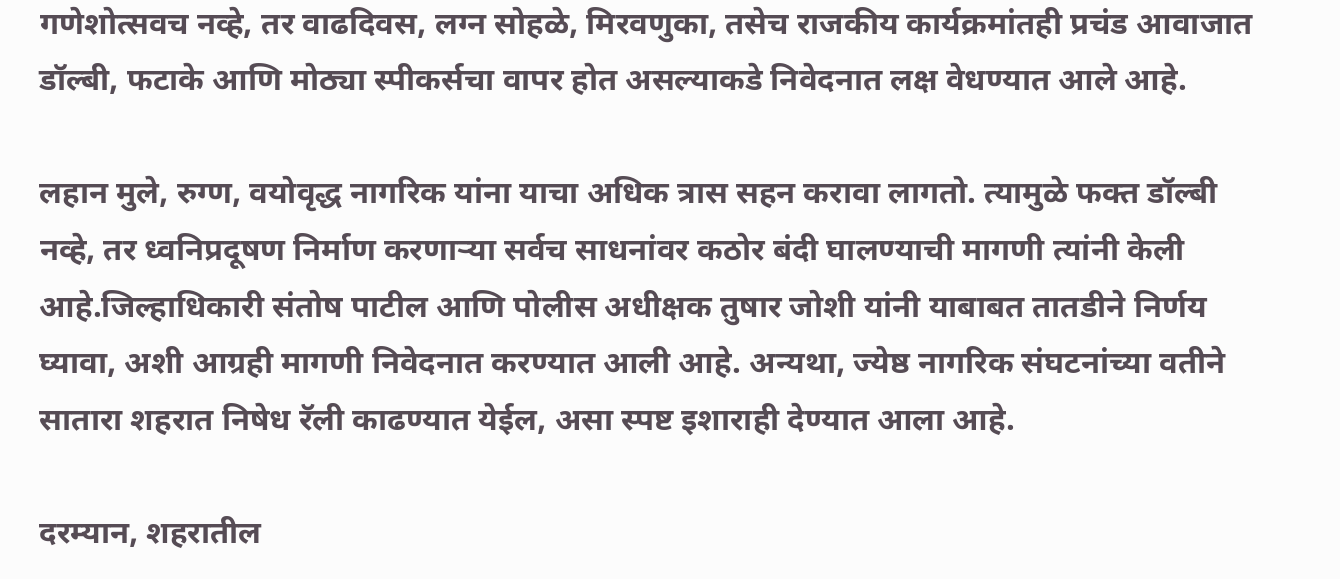गणेशोत्सवच नव्हे, तर वाढदिवस, लग्न सोहळे, मिरवणुका, तसेच राजकीय कार्यक्रमांतही प्रचंड आवाजात डॉल्बी, फटाके आणि मोठ्या स्पीकर्सचा वापर होत असल्याकडे निवेदनात लक्ष वेधण्यात आले आहे.

लहान मुले, रुग्ण, वयोवृद्ध नागरिक यांना याचा अधिक त्रास सहन करावा लागतो. त्यामुळे फक्त डॉल्बी नव्हे, तर ध्वनिप्रदूषण निर्माण करणाऱ्या सर्वच साधनांवर कठोर बंदी घालण्याची मागणी त्यांनी केली आहे.जिल्हाधिकारी संतोष पाटील आणि पोलीस अधीक्षक तुषार जोशी यांनी याबाबत तातडीने निर्णय घ्यावा, अशी आग्रही मागणी निवेदनात करण्यात आली आहे. अन्यथा, ज्येष्ठ नागरिक संघटनांच्या वतीने सातारा शहरात निषेध रॅली काढण्यात येईल, असा स्पष्ट इशाराही देण्यात आला आहे.

दरम्यान, शहरातील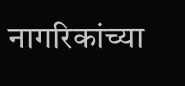नागरिकांच्या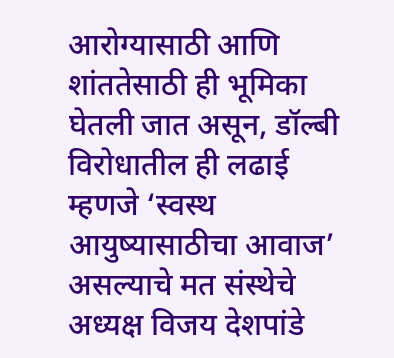आरोग्यासाठी आणि शांततेसाठी ही भूमिका घेतली जात असून, डॉल्बी विरोधातील ही लढाई म्हणजे ‘स्वस्थ आयुष्यासाठीचा आवाज’ असल्याचे मत संस्थेचे अध्यक्ष विजय देशपांडे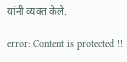यांनी व्यक्त केले.

error: Content is protected !!